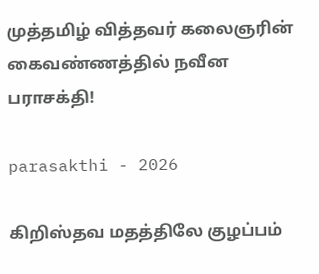முத்தமிழ் வித்தவர் கலைஞரின் கைவண்ணத்தில் நவீன பராசக்தி!

parasakthi - 2026

கிறிஸ்தவ மதத்திலே குழப்பம்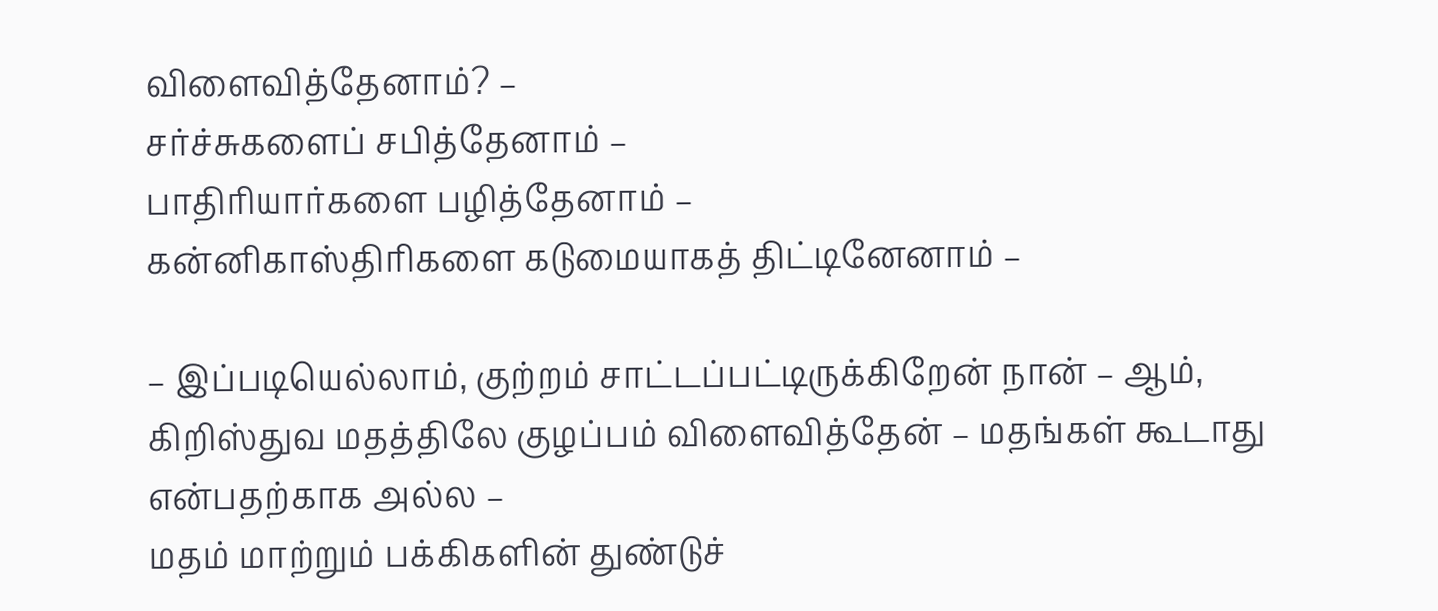விளைவித்தேனாம்? –
சர்ச்சுகளைப் சபித்தேனாம் –
பாதிரியார்களை பழித்தேனாம் –
கன்னிகாஸ்திரிகளை கடுமையாகத் திட்டினேனாம் –

– இப்படியெல்லாம், குற்றம் சாட்டப்பட்டிருக்கிறேன் நான் – ஆம், கிறிஸ்துவ மதத்திலே குழப்பம் விளைவித்தேன் – மதங்கள் கூடாது என்பதற்காக அல்ல –
மதம் மாற்றும் பக்கிகளின் துண்டுச்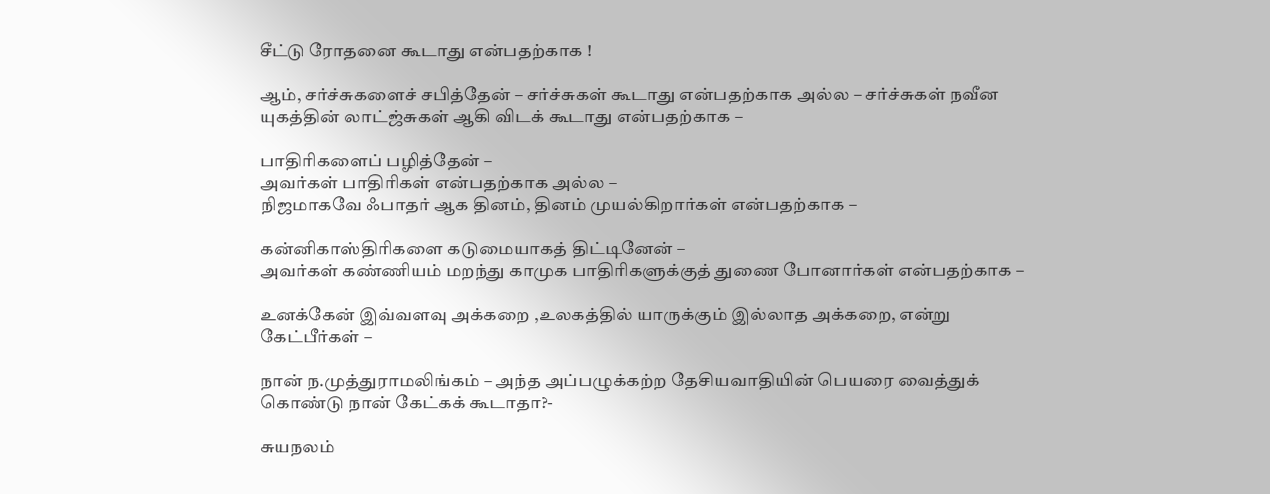சீட்டு ரோதனை கூடாது என்பதற்காக !

ஆம், சர்ச்சுகளைச் சபித்தேன் – சர்ச்சுகள் கூடாது என்பதற்காக அல்ல – சர்ச்சுகள் நவீன யுகத்தின் லாட்ஜ்சுகள் ஆகி விடக் கூடாது என்பதற்காக –

பாதிரிகளைப் பழித்தேன் –
அவர்கள் பாதிரிகள் என்பதற்காக அல்ல –
நிஜமாகவே ஃபாதர் ஆக தினம், தினம் முயல்கிறார்கள் என்பதற்காக –

கன்னிகாஸ்திரிகளை கடுமையாகத் திட்டினேன் –
அவர்கள் கண்ணியம் மறந்து காமுக பாதிரிகளுக்குத் துணை போனார்கள் என்பதற்காக –

உனக்கேன் இவ்வளவு அக்கறை ,உலகத்தில் யாருக்கும் இல்லாத அக்கறை, என்று கேட்பீர்கள் –

நான் ந.முத்துராமலிங்கம் – அந்த அப்பழுக்கற்ற தேசியவாதியின் பெயரை வைத்துக் கொண்டு நான் கேட்கக் கூடாதா?-

சுயநலம்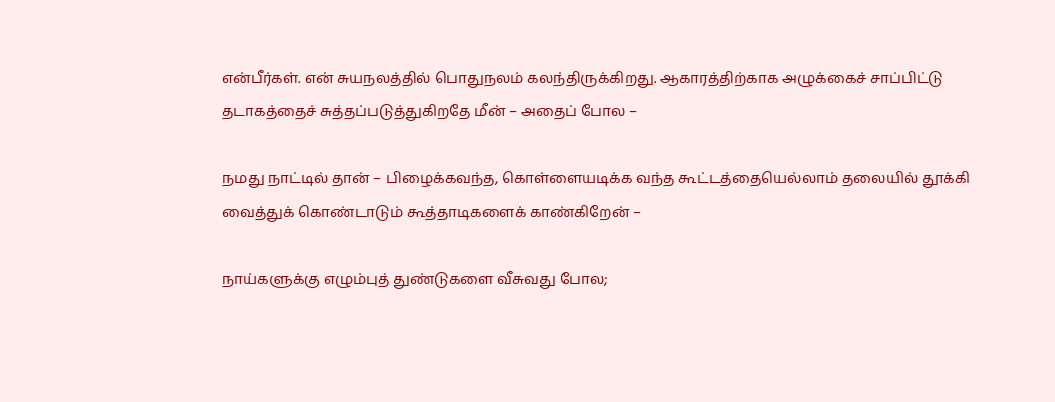என்பீர்கள். என் சுயநலத்தில் பொதுநலம் கலந்திருக்கிறது. ஆகாரத்திற்காக அழுக்கைச் சாப்பிட்டு தடாகத்தைச் சுத்தப்படுத்துகிறதே மீன் – அதைப் போல –

நமது நாட்டில் தான் – பிழைக்கவந்த, கொள்ளையடிக்க வந்த கூட்டத்தையெல்லாம் தலையில் தூக்கி வைத்துக் கொண்டாடும் கூத்தாடிகளைக் காண்கிறேன் –

நாய்களுக்கு எழும்புத் துண்டுகளை வீசுவது போல;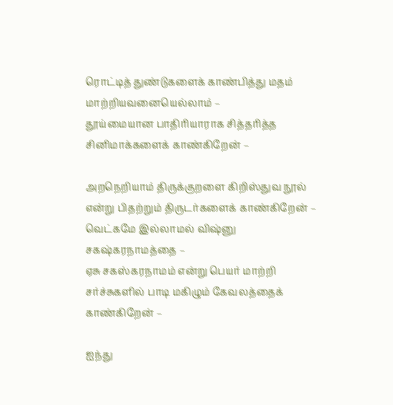ரொட்டித் துண்டுகளைக் காண்பித்து மதம் மாற்றியவனையெல்லாம் –
தூய்மையான பாதிரியாராக சித்தரித்த சினிமாக்களைக் காண்கிறேன் –

அறநெறியாம் திருக்குறளை கிறிஸ்துவ நூல் என்று பிதற்றும் திருடர்களைக் காண்கிறேன் – வெட்கமே இல்லாமல் விஷ்னு சகஷ்கரநாமத்தை –
ஏசு சகஸ்கரநாமம் என்று பெயர் மாற்றி சர்ச்சுகளில் பாடி மகிழும் கேவலத்தைக் காண்கிறேன் –

ஐந்து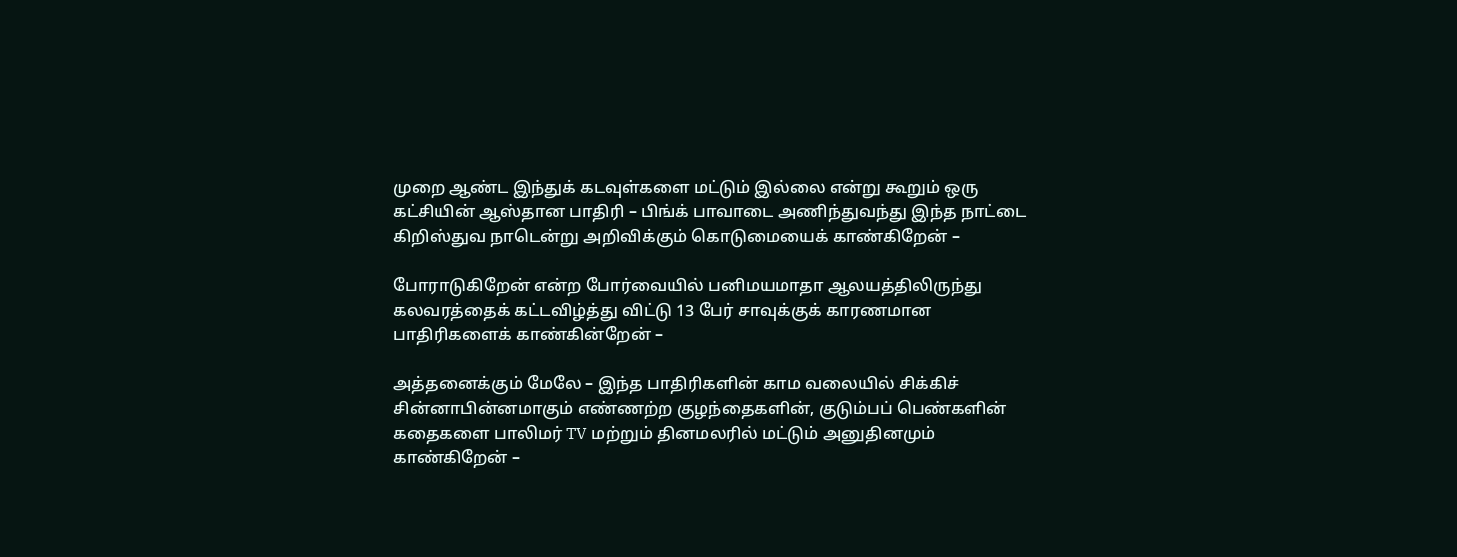முறை ஆண்ட இந்துக் கடவுள்களை மட்டும் இல்லை என்று கூறும் ஒரு கட்சியின் ஆஸ்தான பாதிரி – பிங்க் பாவாடை அணிந்துவந்து இந்த நாட்டை கிறிஸ்துவ நாடென்று அறிவிக்கும் கொடுமையைக் காண்கிறேன் –

போராடுகிறேன் என்ற போர்வையில் பனிமயமாதா ஆலயத்திலிருந்து கலவரத்தைக் கட்டவிழ்த்து விட்டு 13 பேர் சாவுக்குக் காரணமான பாதிரிகளைக் காண்கின்றேன் –

அத்தனைக்கும் மேலே – இந்த பாதிரிகளின் காம வலையில் சிக்கிச் சின்னாபின்னமாகும் எண்ணற்ற குழந்தைகளின், குடும்பப் பெண்களின் கதைகளை பாலிமர் TV மற்றும் தினமலரில் மட்டும் அனுதினமும் காண்கிறேன் –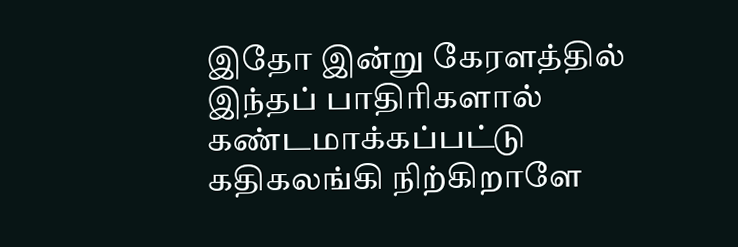இதோ இன்று கேரளத்தில் இந்தப் பாதிரிகளால் கண்டமாக்கப்பட்டு கதிகலங்கி நிற்கிறாளே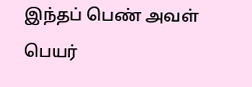இந்தப் பெண் அவள் பெயர்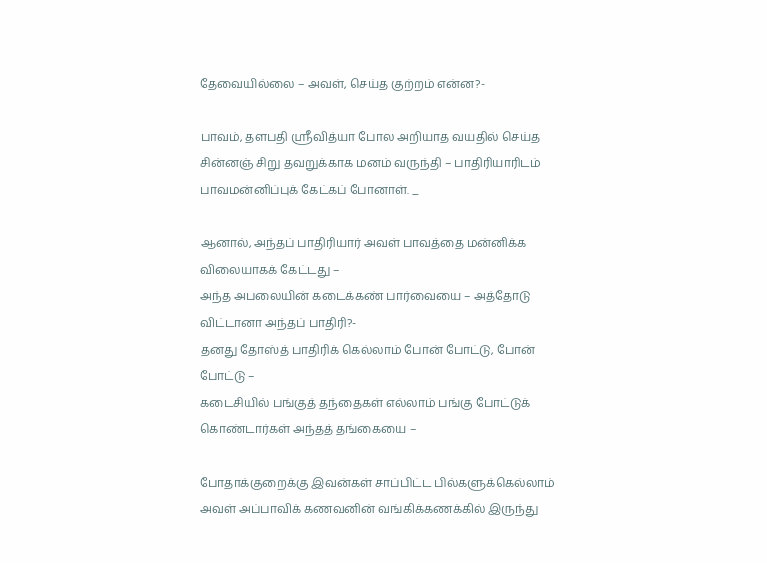தேவையில்லை – அவள், செய்த குற்றம் என்ன?-

பாவம், தளபதி ஸ்ரீவித்யா போல அறியாத வயதில் செய்த சின்னஞ் சிறு தவறுக்காக மனம் வருந்தி – பாதிரியாரிடம் பாவமன்னிப்புக் கேட்கப் போனாள். _

ஆனால், அந்தப் பாதிரியார் அவள் பாவத்தை மன்னிக்க விலையாகக் கேட்டது –
அந்த அபலையின் கடைக்கண் பார்வையை – அத்தோடு விட்டானா அந்தப் பாதிரி?-
தனது தோஸ்த் பாதிரிக் கெல்லாம் போன் போட்டு, போன் போட்டு –
கடைசியில் பங்குத் தந்தைகள் எல்லாம் பங்கு போட்டுக் கொண்டார்கள் அந்தத் தங்கையை –

போதாக்குறைக்கு இவன்கள் சாப்பிட்ட பில்களுக்கெல்லாம் அவள் அப்பாவிக் கணவனின் வங்கிக்கணக்கில் இருந்து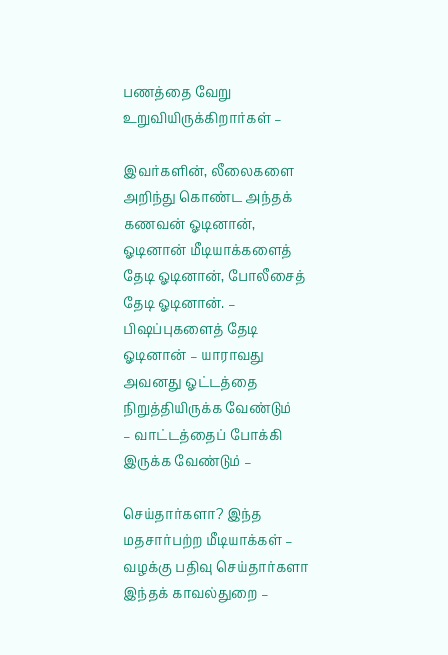பணத்தை வேறு உறுவியிருக்கிறார்கள் –

இவர்களின், லீலைகளை அறிந்து கொண்ட அந்தக் கணவன் ஓடினான், ஓடினான் மீடியாக்களைத் தேடி ஓடினான், போலீசைத் தேடி ஓடினான். –
பிஷப்புகளைத் தேடி ஓடினான் – யாராவது அவனது ஓட்டத்தை நிறுத்தியிருக்க வேண்டும்
– வாட்டத்தைப் போக்கி இருக்க வேண்டும் –

செய்தார்களா? இந்த மதசார்பற்ற மீடியாக்கள் –
வழக்கு பதிவு செய்தார்களா இந்தக் காவல்துறை –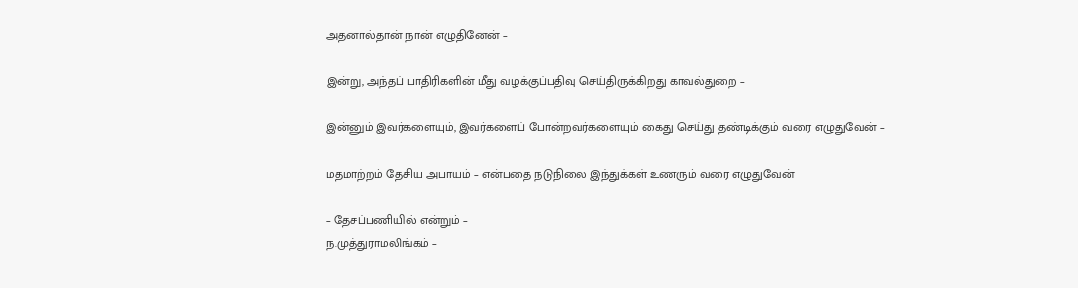அதனால்தான் நான் எழுதினேன் –

இன்று, அந்தப் பாதிரிகளின் மீது வழக்குப்பதிவு செய்திருக்கிறது காவல்துறை –

இன்னும் இவர்களையும், இவர்களைப் போன்றவர்களையும் கைது செய்து தண்டிக்கும் வரை எழுதுவேன் –

மதமாற்றம் தேசிய அபாயம் – என்பதை நடுநிலை இந்துக்கள் உணரும் வரை எழுதுவேன்

– தேசப்பணியில் என்றும் –
ந.முத்துராமலிங்கம் –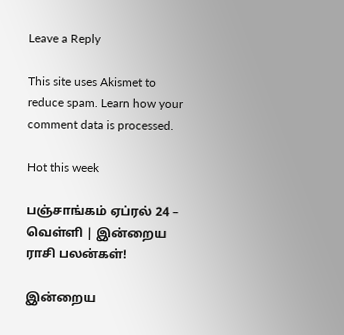Leave a Reply

This site uses Akismet to reduce spam. Learn how your comment data is processed.

Hot this week

பஞ்சாங்கம் ஏப்ரல் 24 – வெள்ளி | இன்றைய ராசி பலன்கள்!

இன்றைய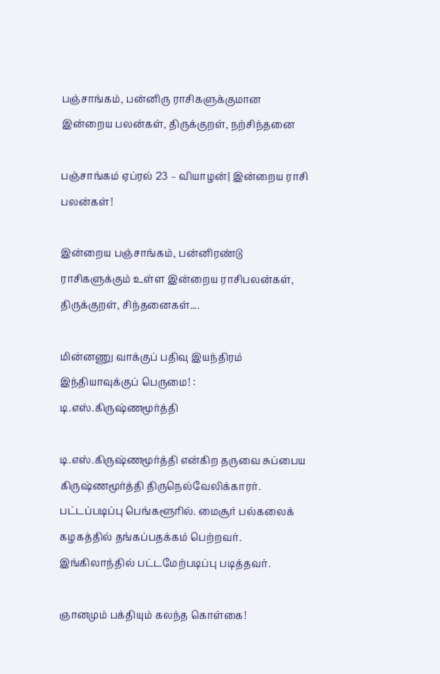பஞ்சாங்கம், பன்னிரு ராசிகளுக்குமான இன்றைய பலன்கள், திருக்குறள், நற்சிந்தனை

பஞ்சாங்கம் ஏப்ரல் 23 – வியாழன்| இன்றைய ராசி பலன்கள்!

இன்றைய பஞ்சாங்கம், பன்னிரண்டு ராசிகளுக்கும் உள்ள இன்றைய ராசிபலன்கள், திருக்குறள், சிந்தனைகள்....

மின்னணு வாக்குப் பதிவு இயந்திரம் இந்தியாவுக்குப் பெருமை! : டி.எஸ்.கிருஷ்ணமூர்த்தி

டி.எஸ்.கிருஷ்ணமூர்த்தி என்கிற தருவை சுப்பைய கிருஷ்ணமூர்த்தி திருநெல்வேலிக்காரர். பட்டப்படிப்பு பெங்களூரில். மைசூர் பல்கலைக் கழகத்தில் தங்கப்பதக்கம் பெற்றவர். இங்கிலாந்தில் பட்டமேற்படிப்பு படித்தவர்.

ஞானமும் பக்தியும் கலந்த கொள்கை!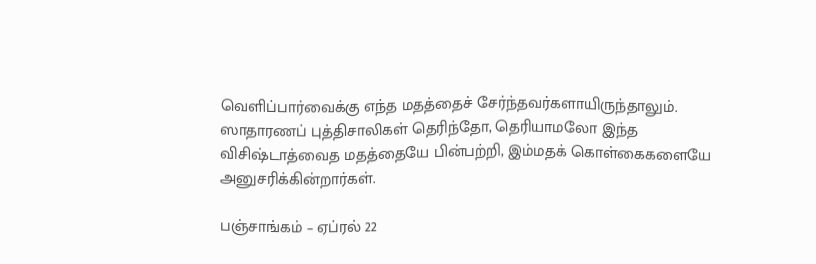வெளிப்பார்வைக்கு எந்த மதத்தைச் சேர்ந்தவர்களாயிருந்தாலும். ஸாதாரணப் புத்திசாலிகள் தெரிந்தோ, தெரியாமலோ இந்த விசிஷ்டாத்வைத மதத்தையே பின்பற்றி, இம்மதக் கொள்கைகளையே அனுசரிக்கின்றார்கள்.

பஞ்சாங்கம் – ஏப்ரல் 22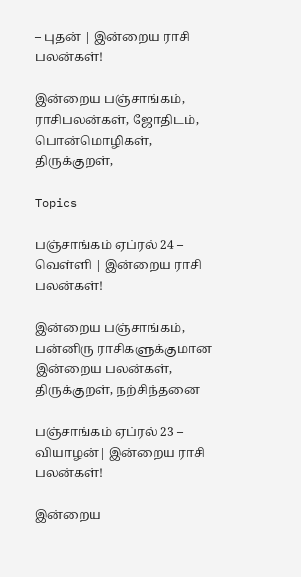– புதன் | இன்றைய ராசி பலன்கள்!

இன்றைய பஞ்சாங்கம், ராசிபலன்கள், ஜோதிடம், பொன்மொழிகள், திருக்குறள்,

Topics

பஞ்சாங்கம் ஏப்ரல் 24 – வெள்ளி | இன்றைய ராசி பலன்கள்!

இன்றைய பஞ்சாங்கம், பன்னிரு ராசிகளுக்குமான இன்றைய பலன்கள், திருக்குறள், நற்சிந்தனை

பஞ்சாங்கம் ஏப்ரல் 23 – வியாழன்| இன்றைய ராசி பலன்கள்!

இன்றைய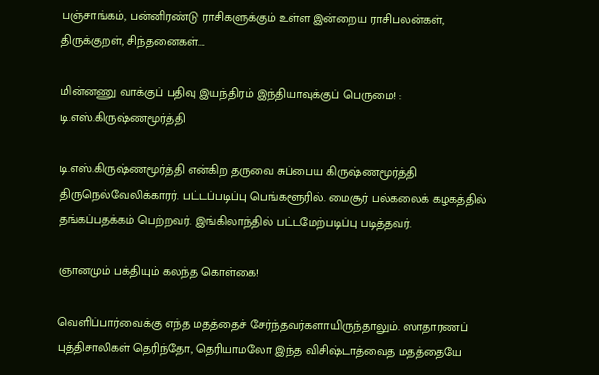பஞ்சாங்கம், பன்னிரண்டு ராசிகளுக்கும் உள்ள இன்றைய ராசிபலன்கள், திருக்குறள், சிந்தனைகள்....

மின்னணு வாக்குப் பதிவு இயந்திரம் இந்தியாவுக்குப் பெருமை! : டி.எஸ்.கிருஷ்ணமூர்த்தி

டி.எஸ்.கிருஷ்ணமூர்த்தி என்கிற தருவை சுப்பைய கிருஷ்ணமூர்த்தி திருநெல்வேலிக்காரர். பட்டப்படிப்பு பெங்களூரில். மைசூர் பல்கலைக் கழகத்தில் தங்கப்பதக்கம் பெற்றவர். இங்கிலாந்தில் பட்டமேற்படிப்பு படித்தவர்.

ஞானமும் பக்தியும் கலந்த கொள்கை!

வெளிப்பார்வைக்கு எந்த மதத்தைச் சேர்ந்தவர்களாயிருந்தாலும். ஸாதாரணப் புத்திசாலிகள் தெரிந்தோ, தெரியாமலோ இந்த விசிஷ்டாத்வைத மதத்தையே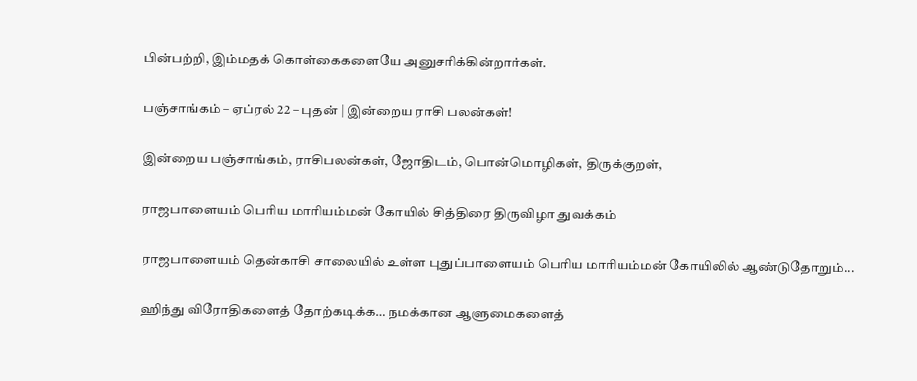பின்பற்றி, இம்மதக் கொள்கைகளையே அனுசரிக்கின்றார்கள்.

பஞ்சாங்கம் – ஏப்ரல் 22 – புதன் | இன்றைய ராசி பலன்கள்!

இன்றைய பஞ்சாங்கம், ராசிபலன்கள், ஜோதிடம், பொன்மொழிகள், திருக்குறள்,

ராஜபாளையம் பெரிய மாரியம்மன் கோயில் சித்திரை திருவிழா துவக்கம்

ராஜபாளையம் தென்காசி சாலையில் உள்ள புதுப்பாளையம் பெரிய மாரியம்மன் கோயிலில் ஆண்டுதோறும்...

ஹிந்து விரோதிகளைத் தோற்கடிக்க… நமக்கான ஆளுமைகளைத்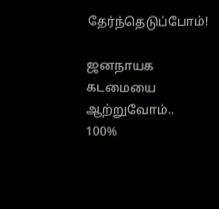தேர்ந்தெடுப்போம்!

ஜனநாயக கடமையை ஆற்றுவோம்.. 100%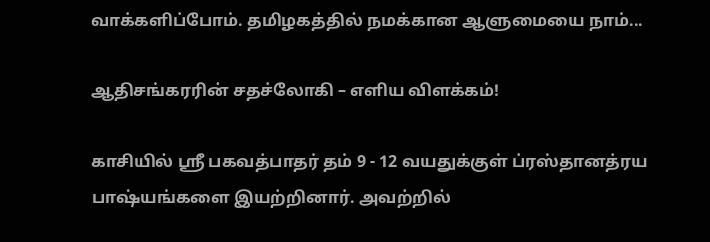வாக்களிப்போம். தமிழகத்தில் நமக்கான ஆளுமையை நாம்...

ஆதிசங்கரரின் சதச்லோகி – எளிய விளக்கம்!

காசியில் ஸ்ரீ பகவத்பாதர் தம் 9 - 12 வயதுக்குள் ப்ரஸ்தானத்ரய பாஷ்யங்களை இயற்றினார். அவற்றில்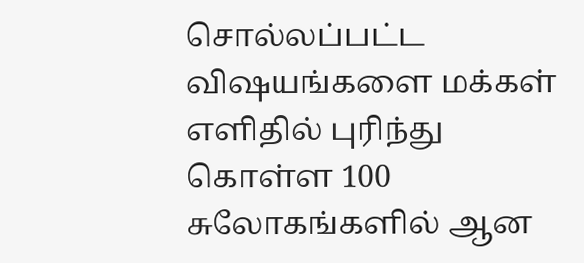சொல்லப்பட்ட விஷயங்களை மக்கள் எளிதில் புரிந்து கொள்ள 100 சுலோகங்களில் ஆன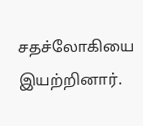சதச்லோகியை இயற்றினார்.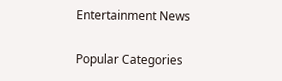Entertainment News

Popular Categories